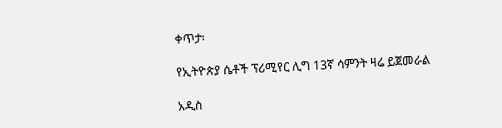ቀጥታ፡

የኢትዮጵያ ሴቶች ፕሪሚየር ሊግ 13ኛ ሳምንት ዛሬ ይጀመራል

አዲስ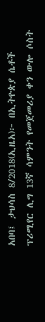አበባ፤ ታህሳስ 8/2018(ኢዜአ)፦ በኢትዮጵያ ሴቶች ፕሪሚየር ሊግ 13ኛ ሳምንት የመጀመሪያ ቀን ውሎ ሶስት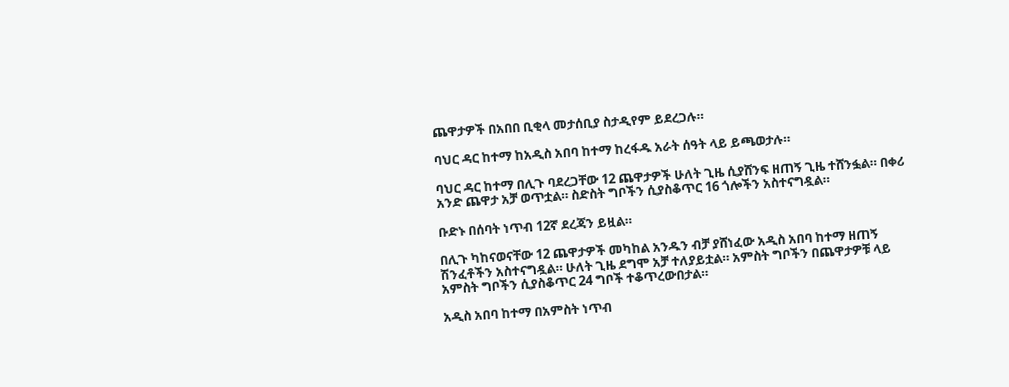ጨዋታዎች በአበበ ቢቂላ መታሰቢያ ስታዲየም ይደረጋሉ።

ባህር ዳር ከተማ ከአዲስ አበባ ከተማ ከረፋዱ አራት ሰዓት ላይ ይጫወታሉ።

ባህር ዳር ከተማ በሊጉ ባደረጋቸው 12 ጨዋታዎች ሁለት ጊዜ ሲያሸንፍ ዘጠኝ ጊዜ ተሸንፏል። በቀሪ አንድ ጨዋታ አቻ ወጥቷል። ስድስት ግቦችን ሲያስቆጥር 16 ጎሎችን አስተናግዷል።

ቡድኑ በሰባት ነጥብ 12ኛ ደረጃን ይዟል።

በሊጉ ካከናወናቸው 12 ጨዋታዎች መካከል አንዱን ብቻ ያሸነፈው አዲስ አበባ ከተማ ዘጠኝ ሽንፈቶችን አስተናግዷል። ሁለት ጊዜ ደግሞ አቻ ተለያይቷል። አምስት ግቦችን በጨዋታዎቹ ላይ አምስት ግቦችን ሲያስቆጥር 24 ግቦች ተቆጥረውበታል።

አዲስ አበባ ከተማ በአምስት ነጥብ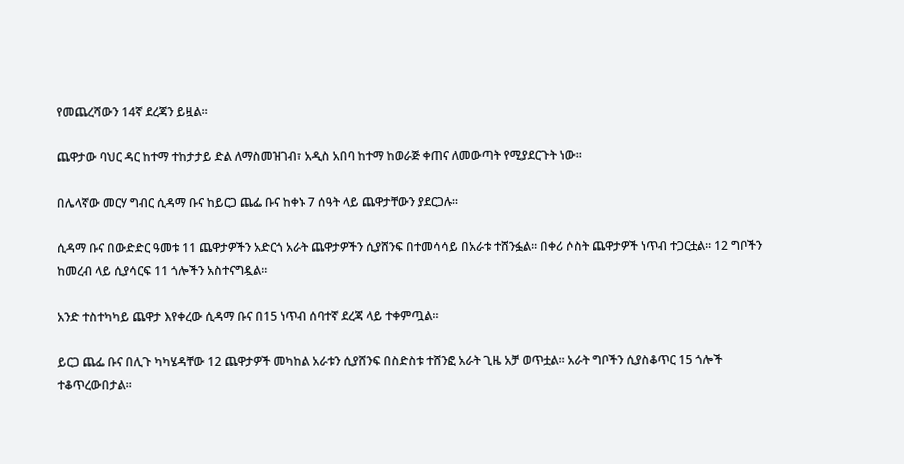የመጨረሻውን 14ኛ ደረጃን ይዟል።

ጨዋታው ባህር ዳር ከተማ ተከታታይ ድል ለማስመዝገብ፣ አዲስ አበባ ከተማ ከወራጅ ቀጠና ለመውጣት የሚያደርጉት ነው።

በሌላኛው መርሃ ግብር ሲዳማ ቡና ከይርጋ ጨፌ ቡና ከቀኑ 7 ሰዓት ላይ ጨዋታቸውን ያደርጋሉ።

ሲዳማ ቡና በውድድር ዓመቱ 11 ጨዋታዎችን አድርጎ አራት ጨዋታዎችን ሲያሸንፍ በተመሳሳይ በአራቱ ተሸንፏል። በቀሪ ሶስት ጨዋታዎች ነጥብ ተጋርቷል። 12 ግቦችን ከመረብ ላይ ሲያሳርፍ 11 ጎሎችን አስተናግዷል።

አንድ ተስተካካይ ጨዋታ እየቀረው ሲዳማ ቡና በ15 ነጥብ ሰባተኛ ደረጃ ላይ ተቀምጧል።

ይርጋ ጨፌ ቡና በሊጉ ካካሄዳቸው 12 ጨዋታዎች መካከል አራቱን ሲያሸንፍ በስድስቱ ተሸንፎ አራት ጊዜ አቻ ወጥቷል። አራት ግቦችን ሲያስቆጥር 15 ጎሎች ተቆጥረውበታል።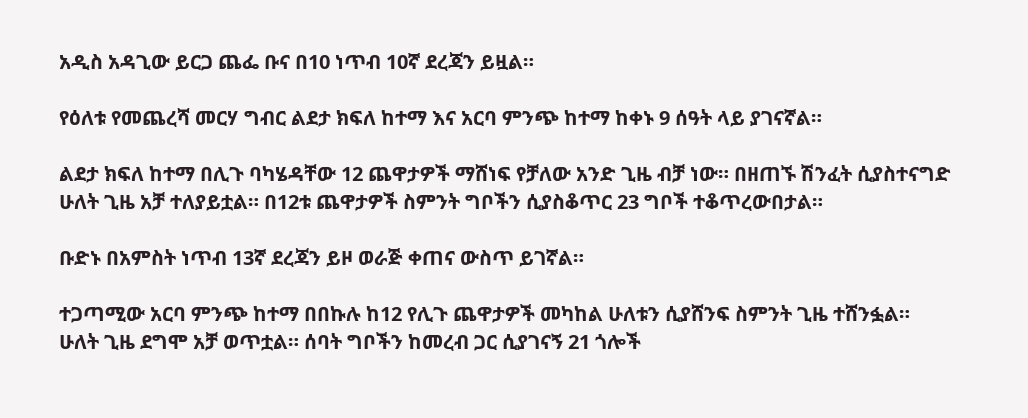አዲስ አዳጊው ይርጋ ጨፌ ቡና በ10 ነጥብ 10ኛ ደረጃን ይዟል።

የዕለቱ የመጨረሻ መርሃ ግብር ልደታ ክፍለ ከተማ እና አርባ ምንጭ ከተማ ከቀኑ 9 ሰዓት ላይ ያገናኛል።

ልደታ ክፍለ ከተማ በሊጉ ባካሄዳቸው 12 ጨዋታዎች ማሸነፍ የቻለው አንድ ጊዜ ብቻ ነው። በዘጠኙ ሽንፈት ሲያስተናግድ ሁለት ጊዜ አቻ ተለያይቷል። በ12ቱ ጨዋታዎች ስምንት ግቦችን ሲያስቆጥር 23 ግቦች ተቆጥረውበታል።

ቡድኑ በአምስት ነጥብ 13ኛ ደረጃን ይዞ ወራጅ ቀጠና ውስጥ ይገኛል።

ተጋጣሚው አርባ ምንጭ ከተማ በበኩሉ ከ12 የሊጉ ጨዋታዎች መካከል ሁለቱን ሲያሸንፍ ስምንት ጊዜ ተሸንፏል። ሁለት ጊዜ ደግሞ አቻ ወጥቷል። ሰባት ግቦችን ከመረብ ጋር ሲያገናኝ 21 ጎሎች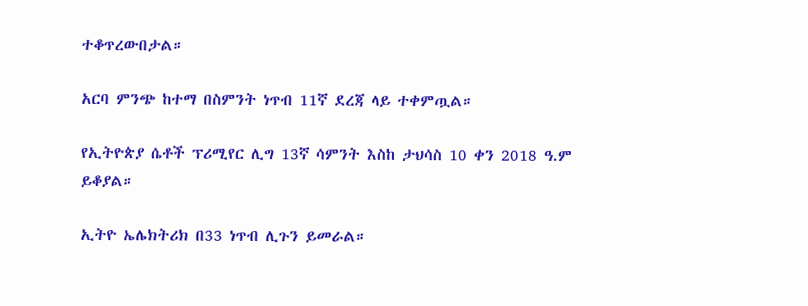ተቆጥረውበታል።

አርባ ምንጭ ከተማ በስምንት ነጥብ 11ኛ ደረጃ ላይ ተቀምጧል።

የኢትዮጵያ ሴቶች ፕሪሚየር ሊግ 13ኛ ሳምንት እስከ ታህሳስ 10 ቀን 2018 ዓ.ም ይቆያል።

ኢትዮ ኤሌክትሪክ በ33 ነጥብ ሊጉን ይመራል።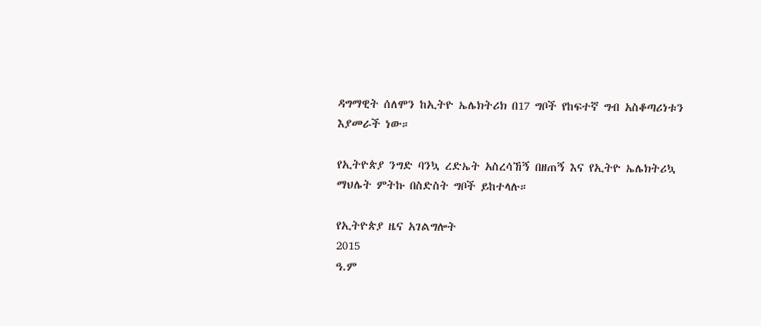ዳግማዊት ሰለሞን ከኢትዮ ኤሌክትሪክ በ17 ግቦች የከፍተኛ ግብ አስቆጣሪነቱን እያመራች ነው።

የኢትዮጵያ ንግድ ባንኳ ረድኤት አስረሳኸኝ በዘጠኝ እና የኢትዮ ኤሌክትሪኳ ማህሌት ምትኩ በስድስት ግቦች ይከተላሉ።

የኢትዮጵያ ዜና አገልግሎት
2015
ዓ.ም